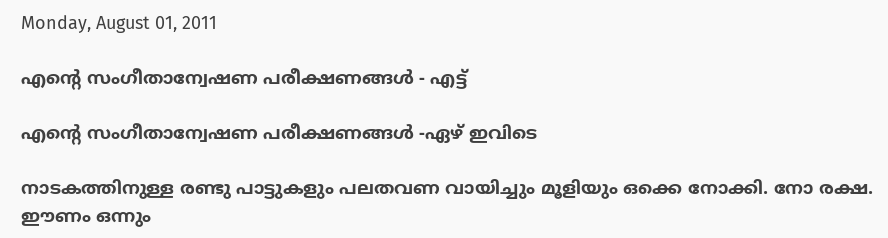Monday, August 01, 2011

എന്റെ സംഗീതാന്വേഷണ പരീക്ഷണങ്ങള്‍ - എട്ട്‌

എന്റെ സംഗീതാന്വേഷണ പരീക്ഷണങ്ങള്‍ -ഏഴ്‌ ഇവിടെ

നാടകത്തിനുള്ള രണ്ടു പാട്ടുകളും പലതവണ വായിച്ചും മൂളിയും ഒക്കെ നോക്കി. നോ രക്ഷ. ഈണം ഒന്നും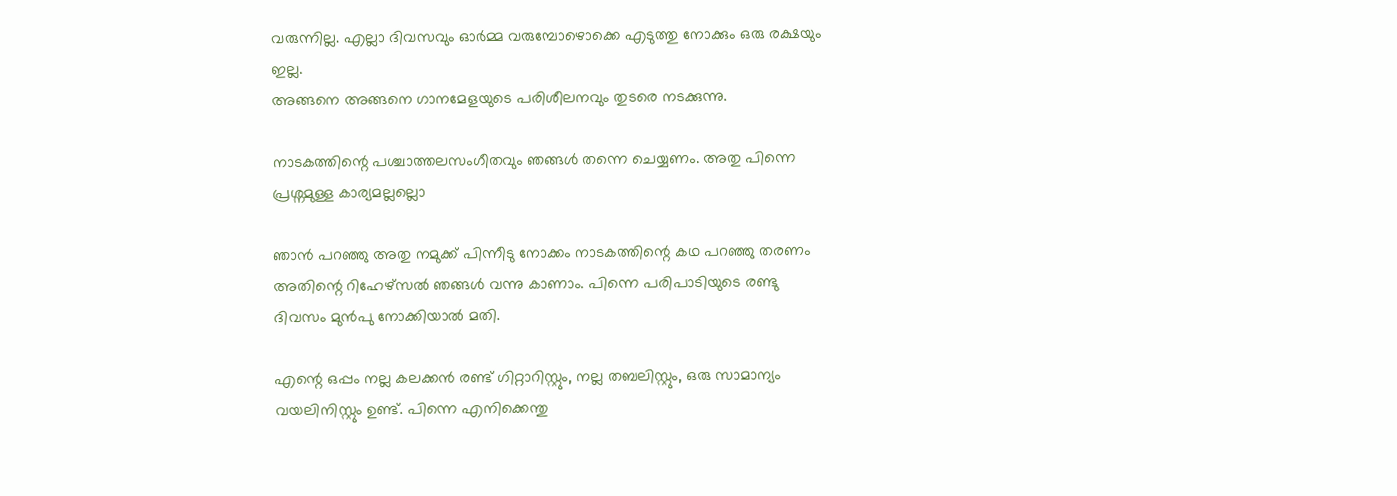വരുന്നില്ല. എല്ലാ ദിവസവും ഓര്‍മ്മ വരുമ്പോഴൊക്കെ എടുത്തു നോക്കും ഒരു രക്ഷയും ഇല്ല.
അങ്ങനെ അങ്ങനെ ഗാനമേളയുടെ പരിശീലനവും തുടരെ നടക്കുന്നു.

നാടകത്തിന്റെ പശ്ചാത്തലസംഗീതവും ഞങ്ങള്‍ തന്നെ ചെയ്യണം. അതു പിന്നെ പ്രശ്നമുള്ള കാര്യമല്ലല്ലൊ

ഞാന്‍ പറഞ്ഞു അതു നമുക്ക്‌ പിന്നീടു നോക്കം നാടകത്തിന്റെ കഥ പറഞ്ഞു തരണം അതിന്റെ റിഹേഴ്‌സല്‍ ഞങ്ങള്‍ വന്നു കാണാം. പിന്നെ പരിപാടിയുടെ രണ്ടു ദിവസം മുന്‍പു നോക്കിയാല്‍ മതി.

എന്റെ ഒപ്പം നല്ല കലക്കന്‍ രണ്ട്‌ ഗിറ്റാറിസ്റ്റും, നല്ല തബലിസ്റ്റും, ഒരു സാമാന്യം വയലിനിസ്റ്റും ഉണ്ട്‌. പിന്നെ എനിക്കെന്തു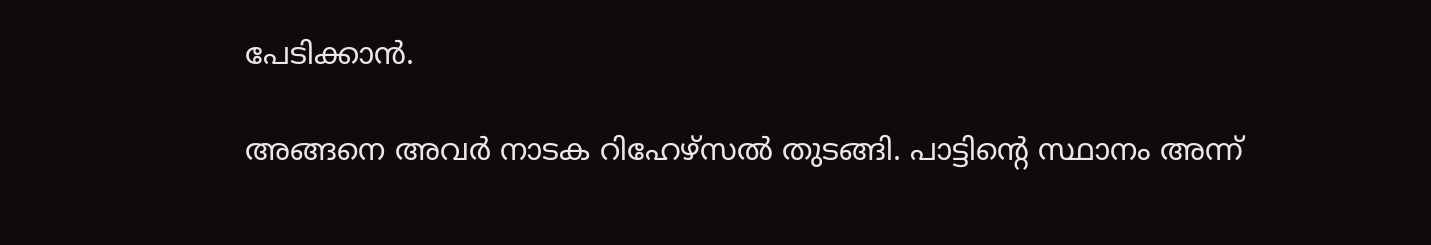പേടിക്കാന്‍.

അങ്ങനെ അവര്‍ നാടക റിഹേഴ്‌സല്‍ തുടങ്ങി. പാട്ടിന്റെ സ്ഥാനം അന്ന്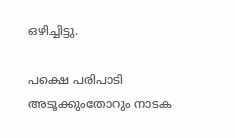ഒഴിച്ചിട്ടു.

പക്ഷെ പരിപാടി അടൂക്കുംതോറും നാടക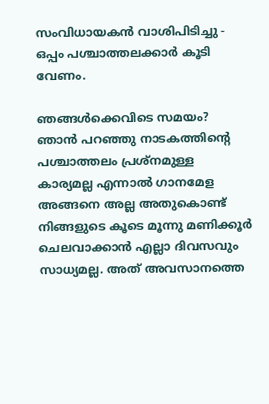സംവിധായകന്‍ വാശിപിടിച്ചു - ഒപ്പം പശ്ചാത്തലക്കാര്‍ കൂടി വേണം.

ഞങ്ങള്‍ക്കെവിടെ സമയം? ഞാന്‍ പറഞ്ഞു നാടകത്തിന്റെ പശ്ചാത്തലം പ്രശ്നമുള്ള കാര്യമല്ല എന്നാല്‍ ഗാനമേള അങ്ങനെ അല്ല അതുകൊണ്ട്‌ നിങ്ങളുടെ കൂടെ മൂന്നു മണിക്കൂര്‍ ചെലവാക്കാന്‍ എല്ലാ ദിവസവും സാധ്യമല്ല. അത്‌ അവസാനത്തെ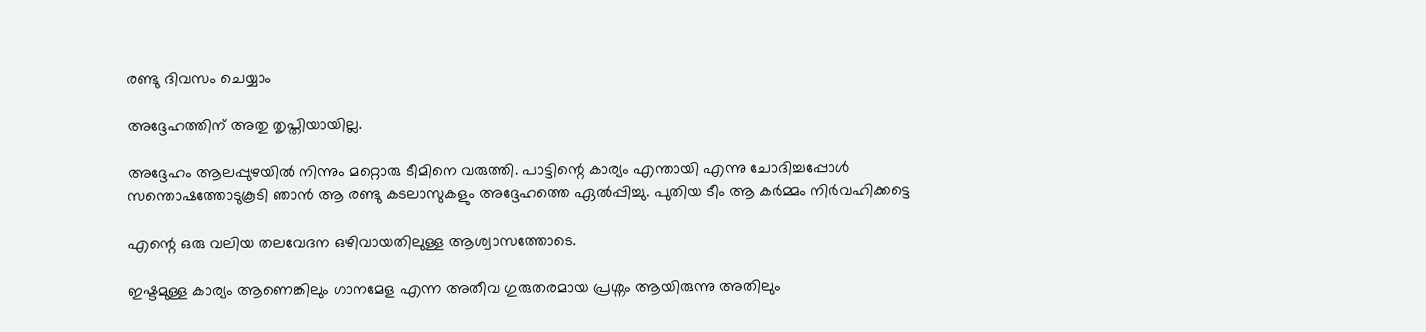രണ്ടു ദിവസം ചെയ്യാം

അദ്ദേഹത്തിന്‌ അതു തൃപ്തിയായില്ല.

അദ്ദേഹം ആലപ്പുഴയില്‍ നിന്നും മറ്റൊരു ടീമിനെ വരുത്തി. പാട്ടിന്റെ കാര്യം എന്തായി എന്നു ചോദിച്ചപ്പോള്‍ സന്തൊഷത്തോടുകൂടി ഞാന്‍ ആ രണ്ടു കടലാസുകളും അദ്ദേഹത്തെ ഏല്‍പ്പിച്ചു. പുതിയ ടീം ആ കര്‍മ്മം നിര്‍വഹിക്കട്ടെ

എന്റെ ഒരു വലിയ തലവേദന ഒഴിവായതിലുള്ള ആശ്വാസത്തോടെ.

ഇഷ്ടമുള്ള കാര്യം ആണെങ്കിലും ഗാനമേള എന്ന അതീവ ഗുരുതരമായ പ്രശ്നം ആയിരുന്നു അതിലും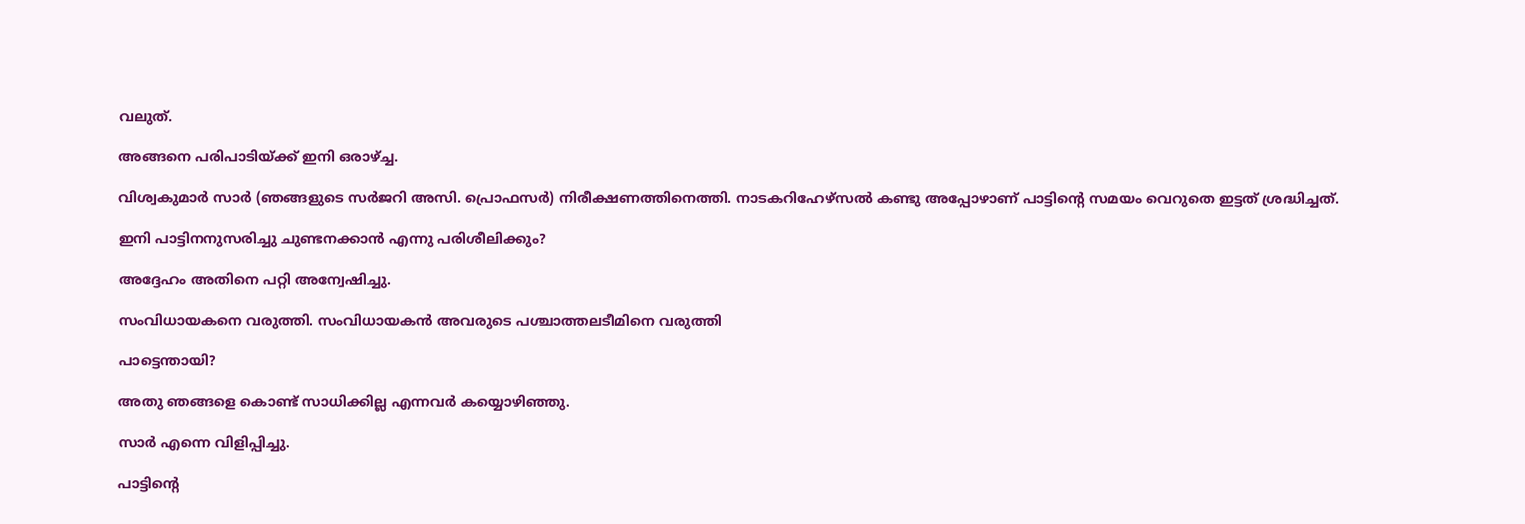വലുത്‌.

അങ്ങനെ പരിപാടിയ്ക്ക്‌ ഇനി ഒരാഴ്ച്ച.

വിശ്വകുമാര്‍ സാര്‍ (ഞങ്ങളുടെ സര്‍ജറി അസി. പ്രൊഫസര്‍) നിരീക്ഷണത്തിനെത്തി. നാടകറിഹേഴ്‌സല്‍ കണ്ടു അപ്പോഴാണ്‌ പാട്ടിന്റെ സമയം വെറുതെ ഇട്ടത്‌ ശ്രദ്ധിച്ചത്‌.

ഇനി പാട്ടിനനുസരിച്ചു ചുണ്ടനക്കാന്‍ എന്നു പരിശീലിക്കും?

അദ്ദേഹം അതിനെ പറ്റി അന്വേഷിച്ചു.

സംവിധായകനെ വരുത്തി. സംവിധായകന്‍ അവരുടെ പശ്ചാത്തലടീമിനെ വരുത്തി

പാട്ടെന്തായി?

അതു ഞങ്ങളെ കൊണ്ട്‌ സാധിക്കില്ല എന്നവര്‍ കയ്യൊഴിഞ്ഞു.

സാര്‍ എന്നെ വിളിപ്പിച്ചു.

പാട്ടിന്റെ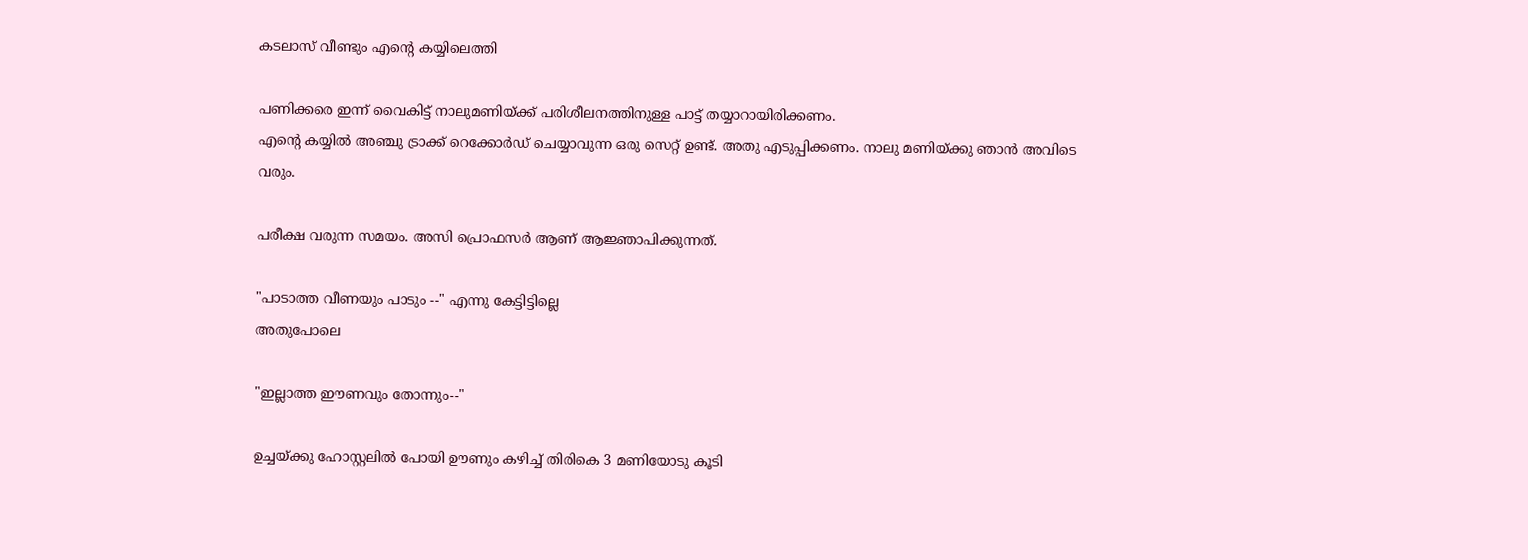കടലാസ്‌ വീണ്ടും എന്റെ കയ്യിലെത്തി

പണിക്കരെ ഇന്ന്‌ വൈകിട്ട്‌ നാലുമണിയ്ക്ക്‌ പരിശീലനത്തിനുള്ള പാട്ട്‌ തയ്യാറായിരിക്കണം.
എന്റെ കയ്യില്‍ അഞ്ചു ട്രാക്ക്‌ റെക്കോര്‍ഡ്‌ ചെയ്യാവുന്ന ഒരു സെറ്റ്‌ ഉണ്ട്‌. അതു എടുപ്പിക്കണം. നാലു മണിയ്ക്കു ഞാന്‍ അവിടെ വരും.

പരീക്ഷ വരുന്ന സമയം. അസി പ്രൊഫസര്‍ ആണ്‌ ആജ്ഞാപിക്കുന്നത്‌.

"പാടാത്ത വീണയും പാടും --" എന്നു കേട്ടിട്ടില്ലെ
അതുപോലെ

"ഇല്ലാത്ത ഈണവും തോന്നും--"

ഉച്ചയ്ക്കു ഹോസ്റ്റലില്‍ പോയി ഊണും കഴിച്ച്‌ തിരികെ 3 മണിയോടു കൂടി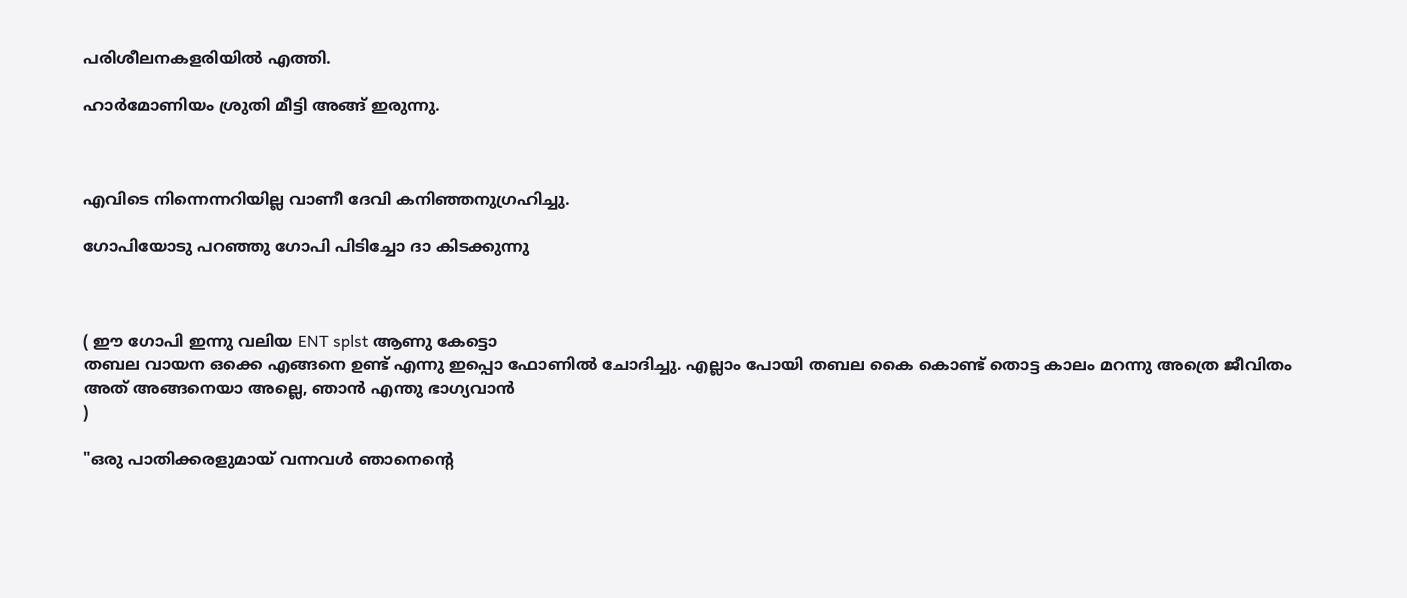പരിശീലനകളരിയില്‍ എത്തി.

ഹാര്‍മോണിയം ശ്രുതി മീട്ടി അങ്ങ്‌ ഇരുന്നു.



എവിടെ നിന്നെന്നറിയില്ല വാണീ ദേവി കനിഞ്ഞനുഗ്രഹിച്ചു.

ഗോപിയോടു പറഞ്ഞു ഗോപി പിടിച്ചോ ദാ കിടക്കുന്നു



( ഈ ഗോപി ഇന്നു വലിയ ENT splst ആണു കേട്ടൊ
തബല വായന ഒക്കെ എങ്ങനെ ഉണ്ട്‌ എന്നു ഇപ്പൊ ഫോണില്‍ ചോദിച്ചു. എല്ലാം പോയി തബല കൈ കൊണ്ട്‌ തൊട്ട കാലം മറന്നു അത്രെ ജീവിതം അത്‌ അങ്ങനെയാ അല്ലെ, ഞാന്‍ എന്തു ഭാഗ്യവാന്‍
)

"ഒരു പാതിക്കരളുമായ്‌ വന്നവള്‍ ഞാനെന്റെ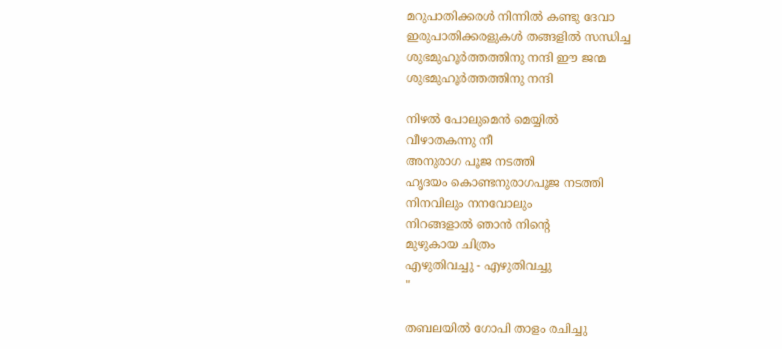മറുപാതിക്കരള്‍ നിന്നില്‍ കണ്ടു ദേവാ
ഇരുപാതിക്കരളുകള്‍ തങ്ങളില്‍ സന്ധിച്ച
ശുഭമുഹൂര്‍ത്തത്തിനു നന്ദി ഈ ജന്മ
ശുഭമുഹൂര്‍ത്തത്തിനു നന്ദി

നിഴല്‍ പോലുമെന്‍ മെയ്യില്‍
വീഴാതകന്നു നീ
അനുരാഗ പൂജ നടത്തി
ഹൃദയം കൊണ്ടനുരാഗപൂജ നടത്തി
നിനവിലും നനവോലും
നിറങ്ങളാല്‍ ഞാന്‍ നിന്റെ
മുഴുകായ ചിത്രം
എഴുതിവച്ചു - എഴുതിവച്ചു
"

തബലയില്‍ ഗോപി താളം രചിച്ചു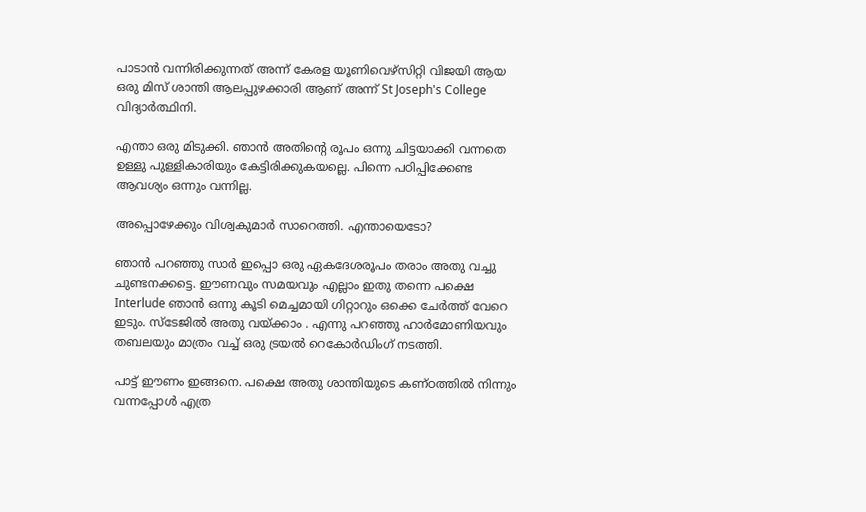പാടാന്‍ വന്നിരിക്കുന്നത്‌ അന്ന് കേരള യൂണിവെഴ്‌സിറ്റി വിജയി ആയ ഒരു മിസ്‌ ശാന്തി ആലപ്പുഴക്കാരി ആണ്‌ അന്ന്‌ St Joseph's College വിദ്യാര്‍ത്ഥിനി.

എന്താ ഒരു മിടുക്കി. ഞാന്‍ അതിന്റെ രൂപം ഒന്നു ചിട്ടയാക്കി വന്നതെ ഉള്ളു പുള്ളികാരിയും കേട്ടിരിക്കുകയല്ലെ. പിന്നെ പഠിപ്പിക്കേണ്ട ആവശ്യം ഒന്നും വന്നില്ല.

അപ്പൊഴേക്കും വിശ്വകുമാര്‍ സാറെത്തി. എന്തായെടോ?

ഞാന്‍ പറഞ്ഞു സാര്‍ ഇപ്പൊ ഒരു ഏകദേശരൂപം തരാം അതു വച്ചു ചുണ്ടനക്കട്ടെ. ഈണവും സമയവും എല്ലാം ഇതു തന്നെ പക്ഷെ Interlude ഞാന്‍ ഒന്നു കൂടി മെച്ചമായി ഗിറ്റാറും ഒക്കെ ചേര്‍ത്ത്‌ വേറെ ഇടും. സ്ടേജില്‍ അതു വയ്ക്കാം . എന്നു പറഞ്ഞു ഹാര്‍മോണിയവും തബലയും മാത്രം വച്ച്‌ ഒരു ട്രയല്‍ റെകോര്‍ഡിംഗ്‌ നടത്തി.

പാട്ട്‌ ഈണം ഇങ്ങനെ. പക്ഷെ അതു ശാന്തിയുടെ കണ്ഠത്തില്‍ നിന്നും വന്നപ്പോള്‍ എത്ര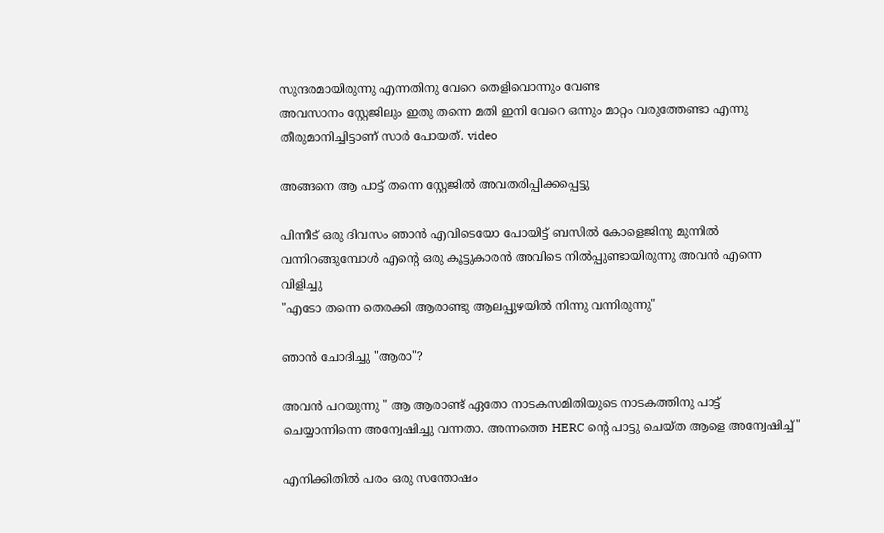സുന്ദരമായിരുന്നു എന്നതിനു വേറെ തെളിവൊന്നും വേണ്ട
അവസാനം സ്റ്റേജിലും ഇതു തന്നെ മതി ഇനി വേറെ ഒന്നും മാറ്റം വരുത്തേണ്ടാ എന്നു തീരുമാനിച്ചിട്ടാണ്‌ സാര്‍ പോയത്‌. video

അങ്ങനെ ആ പാട്ട്‌ തന്നെ സ്റ്റേജില്‍ അവതരിപ്പിക്കപ്പെട്ടു

പിന്നീട്‌ ഒരു ദിവസം ഞാന്‍ എവിടെയോ പോയിട്ട്‌ ബസില്‍ കോളെജിനു മുന്നില്‍ വന്നിറങ്ങുമ്പോള്‍ എന്റെ ഒരു കൂട്ടുകാരന്‍ അവിടെ നില്‍പ്പുണ്ടായിരുന്നു അവന്‍ എന്നെ വിളിച്ചു
"എടോ തന്നെ തെരക്കി ആരാണ്ടു ആലപ്പുഴയില്‍ നിന്നു വന്നിരുന്നു"

ഞാന്‍ ചോദിച്ചു "ആരാ"?

അവന്‍ പറയുന്നു " ആ ആരാണ്ട്‌ ഏതോ നാടകസമിതിയുടെ നാടകത്തിനു പാട്ട്‌ ചെയ്യാന്നിന്നെ അന്വേഷിച്ചു വന്നതാ. അന്നത്തെ HERC ന്റെ പാട്ടു ചെയ്ത ആളെ അന്വേഷിച്ച്‌"

എനിക്കിതില്‍ പരം ഒരു സന്തോഷം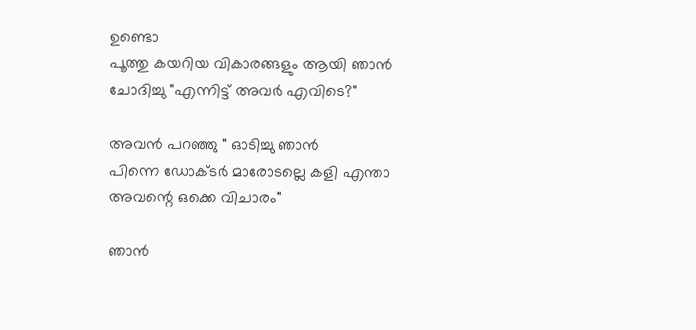ഉണ്ടൊ
പൂത്തു കയറിയ വികാരങ്ങളും ആയി ഞാന്‍ ചോദിച്ചു "എന്നിട്ട്‌ അവര്‍ എവിടെ?"

അവന്‍ പറഞ്ഞു " ഓടിച്ചു ഞാന്‍
പിന്നെ ഡോക്ടര്‍ മാരോടല്ലെ കളി എന്താ അവന്റെ ഒക്കെ വിചാരം"

ഞാന്‍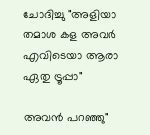ചോദിച്ചു "അളിയാ തമാശ കള അവര്‍ എവിടെയാ ആരാ ഏതു ട്രൂപ്പാ"

അവന്‍ പറഞ്ഞു"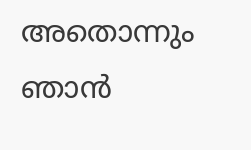അതൊന്നും ഞാന്‍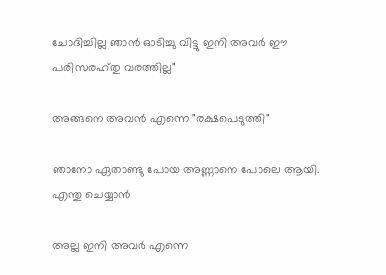ചോദിച്ചില്ല ഞാന്‍ ഓടിച്ചു വിട്ടു ഇനി അവര്‍ ഈ പരിസരഹ്തു വരത്തില്ല"

അങ്ങനെ അവന്‍ എന്നെ "രക്ഷപെടുത്തി"

ഞാനോ ഏതാണ്ടു പോയ അണ്ണാനെ പോലെ ആയി. എന്തു ചെയ്യാന്‍

അല്ല ഇനി അവര്‍ എന്നെ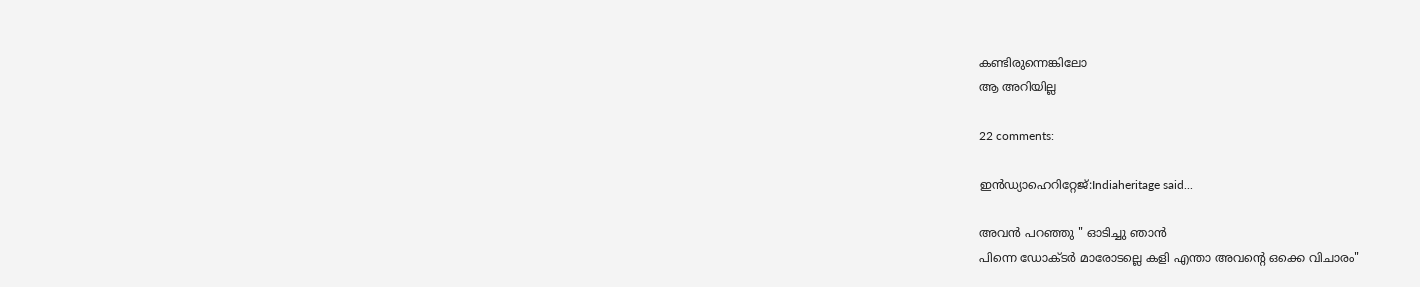കണ്ടിരുന്നെങ്കിലോ
ആ അറിയില്ല

22 comments:

ഇന്‍ഡ്യാഹെറിറ്റേജ്‌:Indiaheritage said...

അവന്‍ പറഞ്ഞു " ഓടിച്ചു ഞാന്‍
പിന്നെ ഡോക്ടര്‍ മാരോടല്ലെ കളി എന്താ അവന്റെ ഒക്കെ വിചാരം"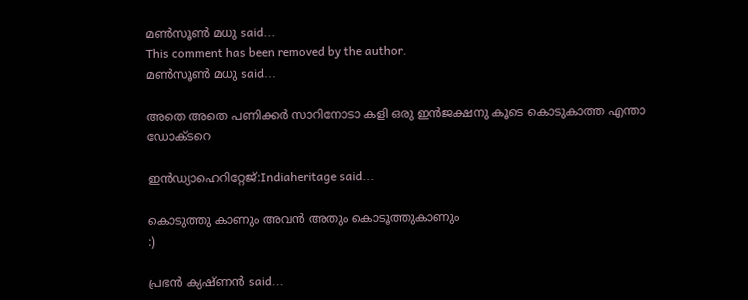മണ്‍സൂണ്‍ മധു said...
This comment has been removed by the author.
മണ്‍സൂണ്‍ മധു said...

അതെ അതെ പണിക്കര്‍ സാറിനോടാ കളി ഒരു ഇന്‍ജക്ഷനു കൂടെ കൊടുകാത്ത എന്താ ഡോക്ടറെ

ഇന്‍ഡ്യാഹെറിറ്റേജ്‌:Indiaheritage said...

കൊടുത്തു കാണും അവന്‍ അതും കൊടൂത്തുകാണും
:)

പ്രഭന്‍ ക്യഷ്ണന്‍ said...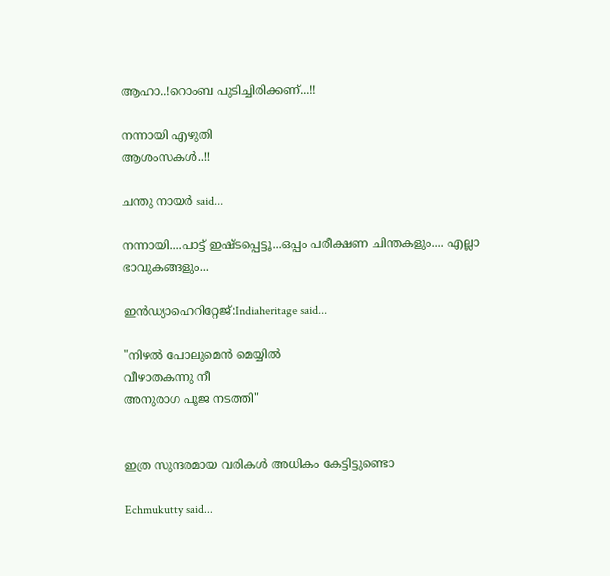ആഹാ..!റൊംബ പുടിച്ചിരിക്കണ്...!!

നന്നായി എഴുതി
ആശംസകള്‍..!!

ചന്തു നായർ said...

നന്നായി....പാട്ട് ഇഷ്ടപ്പെട്ടൂ...ഒപ്പം പരീക്ഷണ ചിന്തകളും.... എല്ലാ ഭാവുകങ്ങളും...

ഇന്‍ഡ്യാഹെറിറ്റേജ്‌:Indiaheritage said...

"നിഴല്‍ പോലുമെന്‍ മെയ്യില്‍
വീഴാതകന്നു നീ
അനുരാഗ പൂജ നടത്തി"


ഇത്ര സുന്ദരമായ വരികള്‍ അധികം കേട്ടിട്ടുണ്ടൊ

Echmukutty said...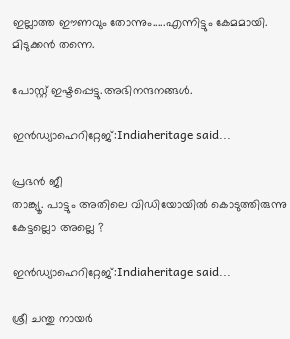ഇല്ലാത്ത ഈണവും തോന്നും.....എന്നിട്ടും കേമമായി. മിടുക്കൻ തന്നെ.

പോസ്റ്റ് ഇഷ്ടപ്പെട്ടു.അഭിനന്ദനങ്ങൾ.

ഇന്‍ഡ്യാഹെറിറ്റേജ്‌:Indiaheritage said...

പ്രഭന്‍ ജീ
താങ്ക്യൂ. പാട്ടും അതിലെ വിഡിയോയില്‍ കൊടുത്തിരുന്നു കേട്ടല്ലൊ അല്ലെ ?

ഇന്‍ഡ്യാഹെറിറ്റേജ്‌:Indiaheritage said...

ശ്രീ ചന്തു നായര്‍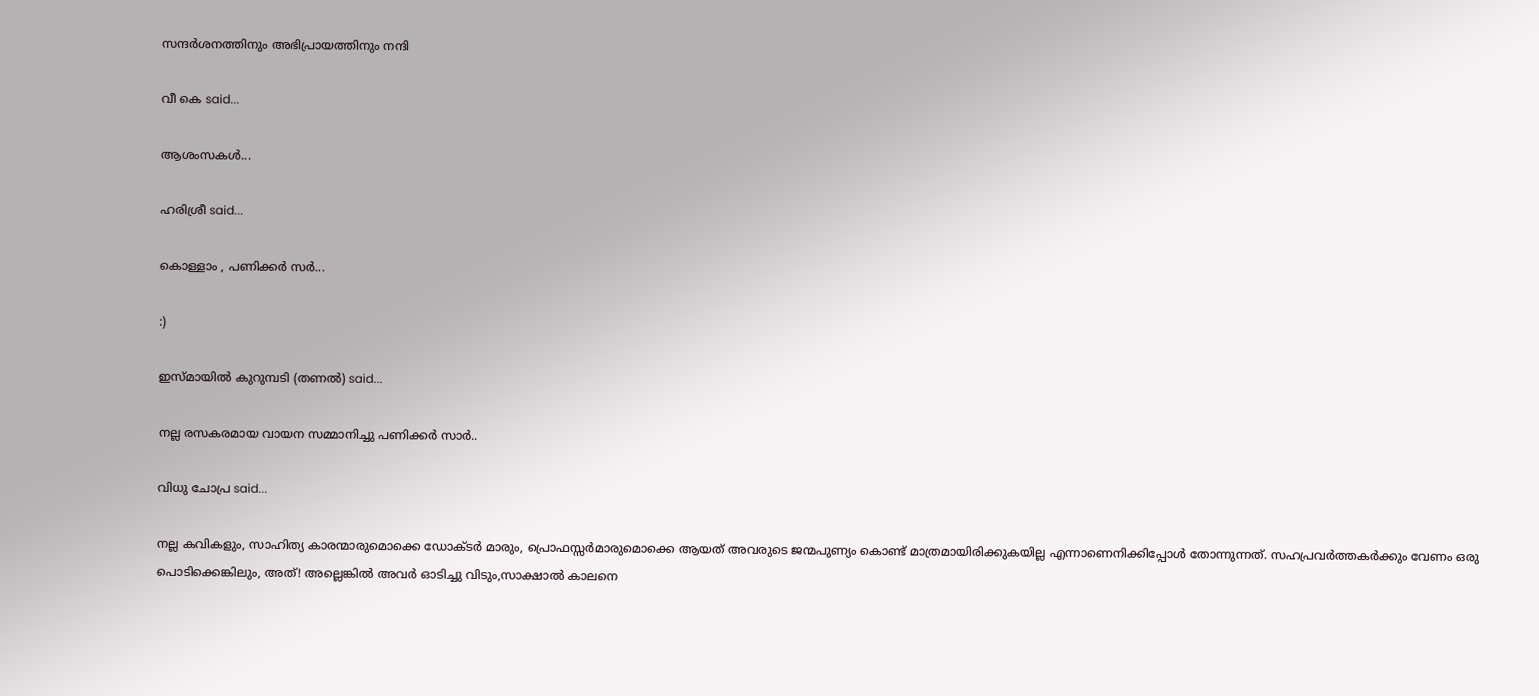സന്ദര്‍ശനത്തിനും അഭിപ്രായത്തിനും നന്ദി

വീ കെ said...

ആശംസകൾ...

ഹരിശ്രീ said...

കൊള്ളാം , പണിക്കര്‍ സര്‍...

:)

ഇസ്മായില്‍ കുറുമ്പടി (തണല്‍) said...

നല്ല രസകരമായ വായന സമ്മാനിച്ചു പണിക്കര്‍ സാര്‍..

വിധു ചോപ്ര said...

നല്ല കവികളും, സാഹിത്യ കാരന്മാരുമൊക്കെ ഡോക്ടർ മാരും, പ്രൊഫസ്സർമാരുമൊക്കെ ആയത് അവരുടെ ജന്മപുണ്യം കൊണ്ട് മാത്രമായിരിക്കുകയില്ല എന്നാണെനിക്കിപ്പോൾ തോന്നുന്നത്. സഹപ്രവർത്തകർക്കും വേണം ഒരു പൊടിക്കെങ്കിലും, അത്! അല്ലെങ്കിൽ അവർ ഓടിച്ചു വിടും,സാക്ഷാൽ കാലനെ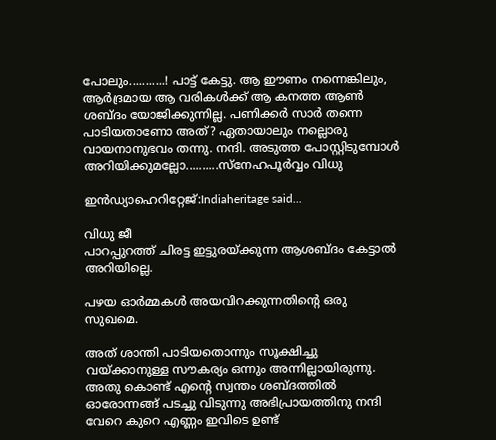പോലും...........! പാട്ട് കേട്ടു. ആ ഈണം നന്നെങ്കിലും, ആർദ്രമായ ആ വരികൾക്ക് ആ കനത്ത ആൺ ശബ്ദം യോജിക്കുന്നില്ല. പണിക്കർ സാർ തന്നെ പാടിയതാണോ അത്? ഏതായാലും നല്ലൊരു വായനാനുഭവം തന്നു. നന്ദി. അടുത്ത പോസ്റ്റിടുമ്പോൾ അറിയിക്കുമല്ലോ..........സ്നേഹപൂർവ്വം വിധു

ഇന്‍ഡ്യാഹെറിറ്റേജ്‌:Indiaheritage said...

വിധു ജീ
പാറപ്പുറത്ത്‌ ചിരട്ട ഇട്ടുരയ്ക്കുന്ന ആശബ്ദം കേട്ടാല്‍ അറിയില്ലെ.

പഴയ ഓര്‍മ്മകള്‍ അയവിറക്കുന്നതിന്റെ ഒരു സുഖമെ.

അത്‌ ശാന്തി പാടിയതൊന്നും സൂക്ഷിച്ചു വയ്ക്കാനുള്ള സൗകര്യം ഒന്നും അന്നില്ലായിരുന്നു.
അതു കൊണ്ട്‌ എന്റെ സ്വന്തം ശബ്ദത്തില്‍ ഓരോന്നങ്ങ്‌ പടച്ചു വിടുന്നു അഭിപ്രായത്തിനു നന്ദി
വേറെ കുറെ എണ്ണം ഇവിടെ ഉണ്ട്‌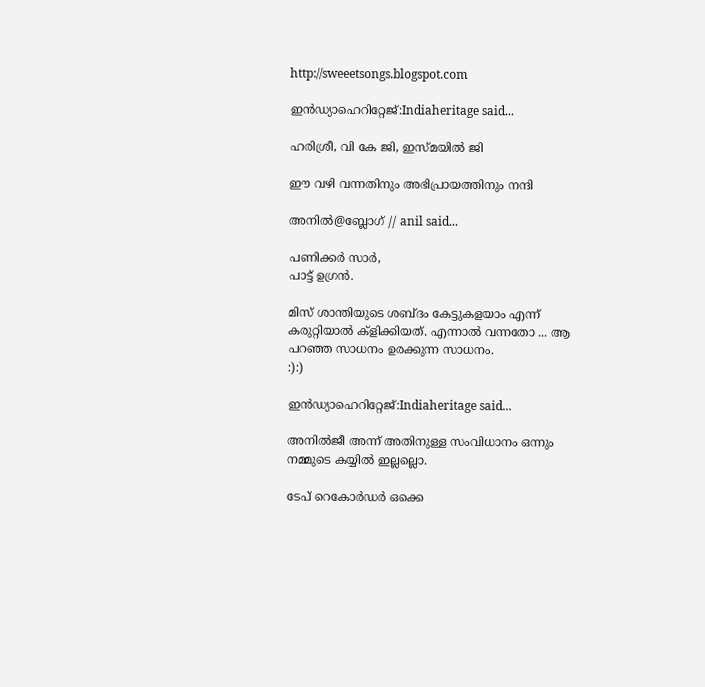http://sweeetsongs.blogspot.com

ഇന്‍ഡ്യാഹെറിറ്റേജ്‌:Indiaheritage said...

ഹരിശ്രീ, വി കേ ജി, ഇസ്മയില്‍ ജി

ഈ വഴി വന്നതിനും അഭിപ്രായത്തിനും നന്ദി

അനില്‍@ബ്ലോഗ് // anil said...

പണിക്കർ സാർ,
പാട്ട് ഉഗ്രൻ.

മിസ് ശാന്തിയുടെ ശബ്ദം കേട്ടുകളയാം എന്ന് കരുറ്റിയാൽ ക്ളിക്കിയത്. എന്നാൽ വന്നതോ ... ആ പറഞ്ഞ സാധനം ഉരക്കുന്ന സാധനം.
:):)

ഇന്‍ഡ്യാഹെറിറ്റേജ്‌:Indiaheritage said...

അനില്‍ജീ അന്ന് അതിനുള്ള സംവിധാനം ഒന്നും നമ്മുടെ കയ്യില്‍ ഇല്ലല്ലൊ.

ടേപ്‌ റെകോര്‍ഡര്‍ ഒക്കെ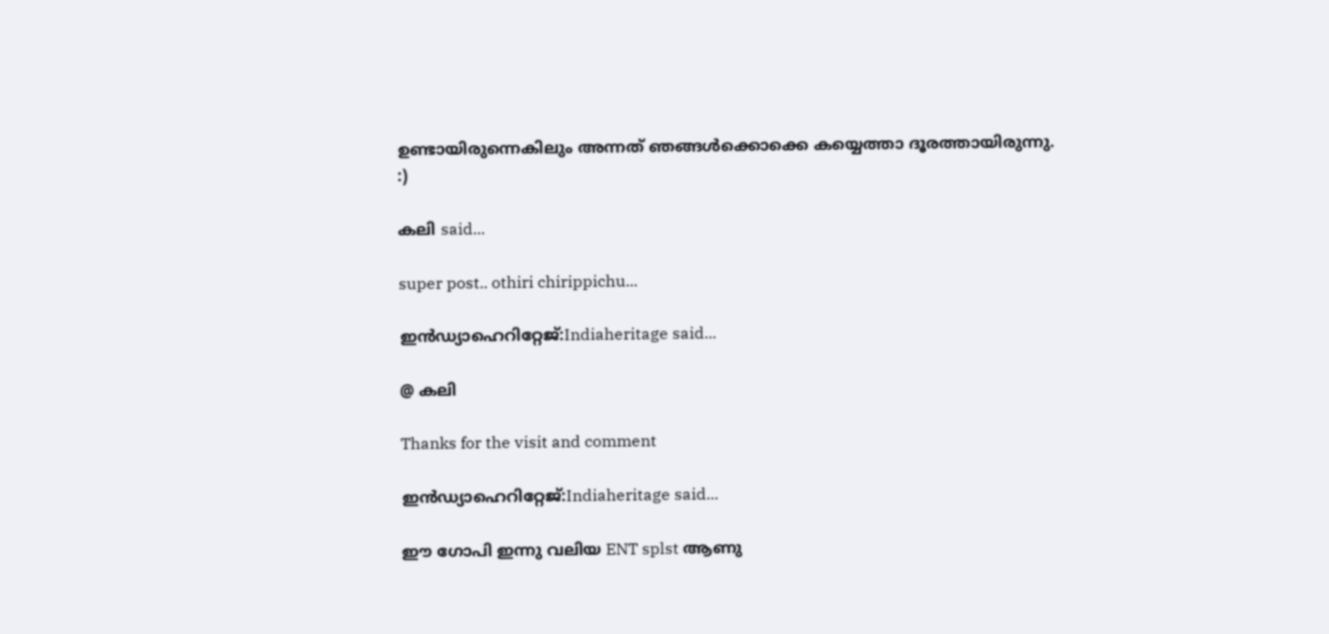ഉണ്ടായിരുന്നെകിലും അന്നത്‌ ഞങ്ങള്‍ക്കൊക്കെ കയ്യെത്താ ദൂരത്തായിരുന്നു.
:)

കലി said...

super post.. othiri chirippichu...

ഇന്‍ഡ്യാഹെറിറ്റേജ്‌:Indiaheritage said...

@ കലി

Thanks for the visit and comment

ഇന്‍ഡ്യാഹെറിറ്റേജ്‌:Indiaheritage said...

ഈ ഗോപി ഇന്നു വലിയ ENT splst ആണു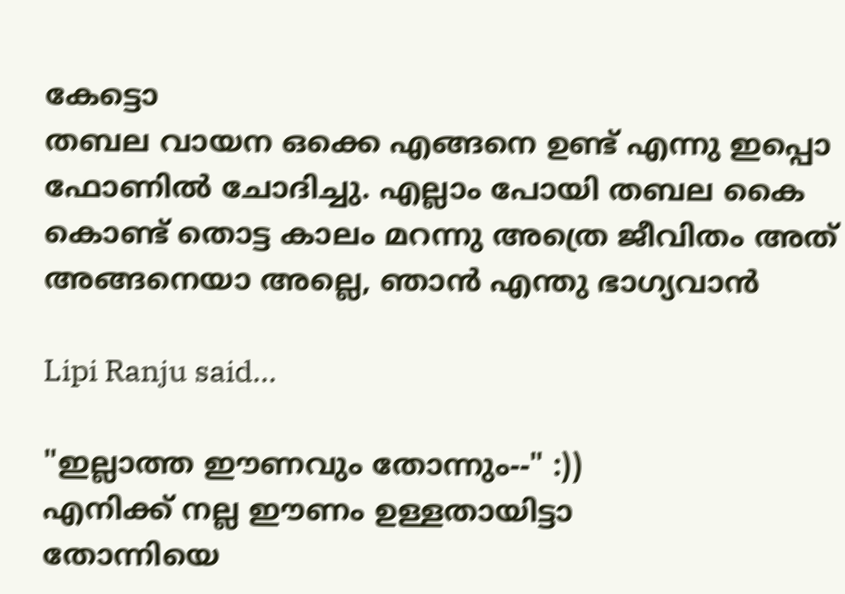കേട്ടൊ
തബല വായന ഒക്കെ എങ്ങനെ ഉണ്ട്‌ എന്നു ഇപ്പൊ ഫോണില്‍ ചോദിച്ചു. എല്ലാം പോയി തബല കൈ കൊണ്ട്‌ തൊട്ട കാലം മറന്നു അത്രെ ജീവിതം അത്‌ അങ്ങനെയാ അല്ലെ, ഞാന്‍ എന്തു ഭാഗ്യവാന്‍

Lipi Ranju said...

"ഇല്ലാത്ത ഈണവും തോന്നും--" :))
എനിക്ക് നല്ല ഈണം ഉള്ളതായിട്ടാ
തോന്നിയെ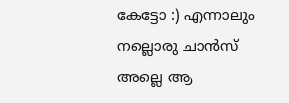കേട്ടോ :) എന്നാലും നല്ലൊരു ചാന്‍സ് അല്ലെ ആ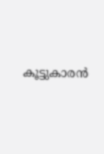കൂട്ടുകാരന്‍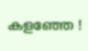കളഞ്ഞേ !